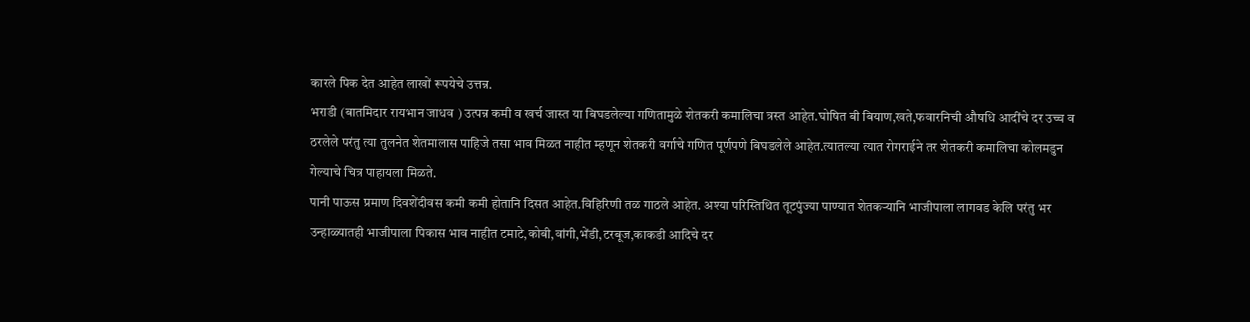कारले पिक देत आहेत लाखों रूपयेचे उत्तन्न.
भराडी (बातमिदार रायभान जाधव ) उत्पन्न कमी व खर्च जास्त या बिघडलेल्या गणितामुळे शेतकरी कमालिचा त्रस्त आहेत.घोषित बी बियाण,खते,फवारनिची औषधि आदींचे दर उच्च व ठरलेले परंतु त्या तुलनेत शेतमालास पाहिजे तसा भाव मिळत नाहीत म्हणून शेतकरी वर्गाचे गणित पूर्णपणे बिघडलेले आहेत.त्यातल्या त्यात रोगराईने तर शेतकरी कमालिचा कोलमडुन गेल्याचे चित्र पाहायला मिळते.
पानी पाऊस प्रमाण दिवशेंदीवस कमी कमी होतानि दिसत आहेत.विहिरिणी तळ गाठले आहेत. अश्या परिस्तिथित तूटपुंज्या पाण्यात शेतकऱ्यानि भाजीपाला लागवड केलि परंतु भर उन्हाळ्यातही भाजीपाला पिकास भाव नाहीत टमाटे,कोबी,वांगी,भेंडी,टरबूज,काकडी आदिचे दर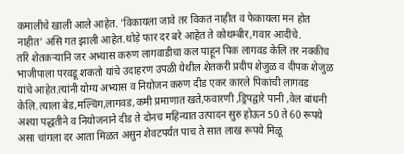कमालीचे खाली आले आहेत. 'विकायला जावे तर विकत नाहीत व फेकायला मन होत नाहीत' असि गत झाली आहेत.थोड़े फार दर बरे आहेत ते कोथम्बीर,गवार आदींचे.
तरि शेतकऱ्यानि जर अभ्यास करुण लागवाडीचा कल पाहून पिक लागवड केलि तर नक्कीच भाजीपाला परवडू शकतो यांचे उदाहरण उपळी येथील शेतकरी प्रदीप शेजुळ व दीपक शेजुळ यांचे आहेत.त्यांनी योग्य अभ्यास व नियोजन करुण दीड एकर कारले पिकांची लागवड केलि.त्याला बेड,मल्चिंग,लागवड,कमी प्रमाणात खते,फवारणी ,ड्रिपद्वारे पानी ,वेल बांधनी अश्या पद्धतीने व नियोजनाने दीड ते दोनच महिन्यात उत्पादन सुरु होऊन 50 ते 60 रूपये असा चांगला दर आता मिळत असुन शेवटपर्यत पाच ते सात लाख रूपये मिळू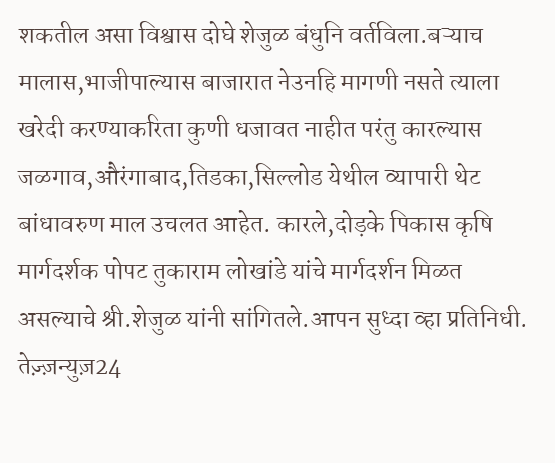शकतील असा विश्वास दोघे शेजुळ बंधुनि वर्तविला.बऱ्याच मालास,भाजीपाल्यास बाजारात नेउनहि मागणी नसते त्याला खरेदी करण्याकरिता कुणी धजावत नाहीत परंतु कारल्यास जळगाव,औरंगाबाद,तिडका,सिल्लोड येथील व्यापारी थेट बांधावरुण माल उचलत आहेत. कारले,दोड़के पिकास कृषि मार्गदर्शक पोपट तुकाराम लोखांडे यांचे मार्गदर्शन मिळत असल्याचे श्री.शेजुळ यांनी सांगितले.आपन सुध्दा व्हा प्रतिनिधी.
तेज़्ज़न्युज़24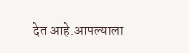देत आहे.आपल्याला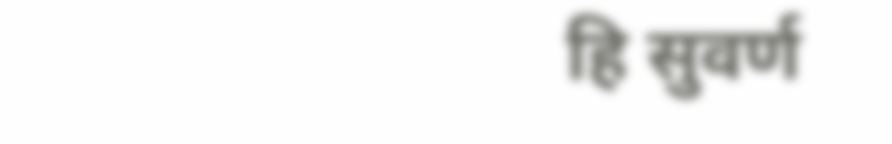हि सुवर्ण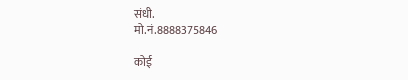संधी.
मो.नं.8888375846

कोई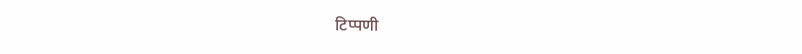टिप्पणी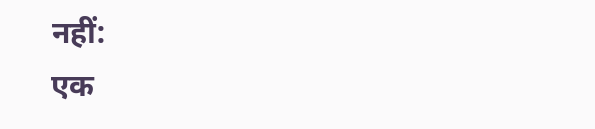नहीं:
एक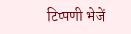टिप्पणी भेजें